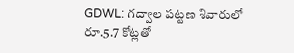GDWL: గద్వాల పట్టణ శివారులో రూ.5.7 కోట్లతో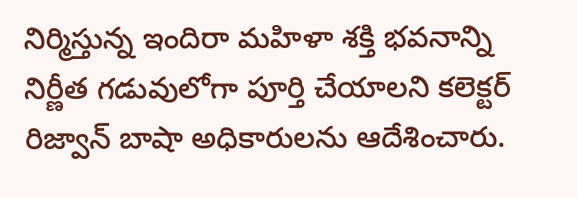నిర్మిస్తున్న ఇందిరా మహిళా శక్తి భవనాన్ని నిర్ణీత గడువులోగా పూర్తి చేయాలని కలెక్టర్ రిజ్వాన్ బాషా అధికారులను ఆదేశించారు.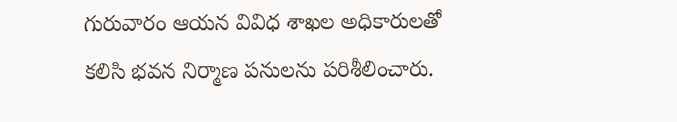గురువారం ఆయన వివిధ శాఖల అధికారులతో కలిసి భవన నిర్మాణ పనులను పరిశీలించారు.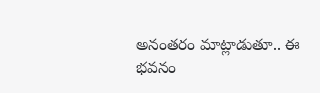అనంతరం మాట్లాడుతూ.. ఈ భవనం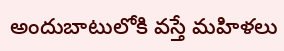అందుబాటులోకి వస్తే మహిళలు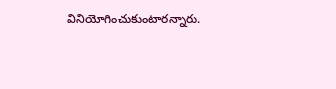వినియోగించుకుంటారన్నారు.